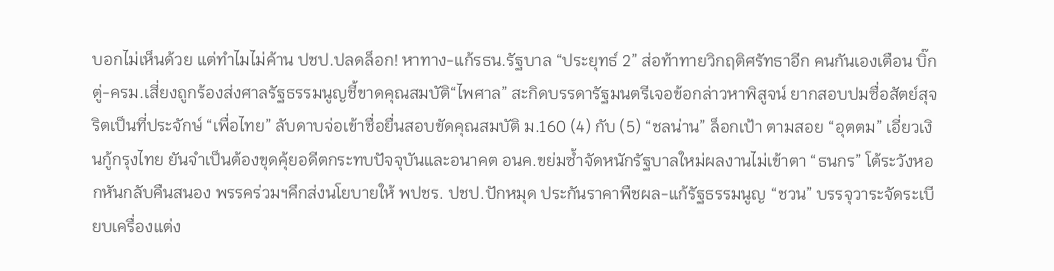บอกไม่เห็นด้วย แต่ทำไมไม่ค้าน ปชป.ปลดล็อก! หาทาง-แก้รธน.รัฐบาล “ประยุทธ์ 2” ส่อท้าทายวิกฤติศรัทธาอีก คนกันเองเตือน บิ๊กตู่-ครม.เสี่ยงถูกร้องส่งศาลรัฐธรรมนูญชี้ขาดคุณสมบัติ“ไพศาล” สะกิดบรรดารัฐมนตรีเจอข้อกล่าวหาพิสูจน์ ยากสอบปมซื่อสัตย์สุจริตเป็นที่ประจักษ์ “เพื่อไทย” ลับดาบจ่อเข้าชื่อยื่นสอบขัดคุณสมบัติ ม.160 (4) กับ (5) “ชลน่าน” ล็อกเป้า ตามสอย “อุตตม” เอี่ยวเงินกู้กรุงไทย ยันจำเป็นต้องขุดคุ้ยอดีตกระทบปัจจุบันและอนาคต อนค.ขย่มซ้ำจัดหนักรัฐบาลใหม่ผลงานไม่เข้าตา “ธนกร” โต้ระวังหอกหันกลับคืนสนอง พรรคร่วมฯคึกส่งนโยบายให้ พปชร. ปชป.ปักหมุด ประกันราคาพืชผล-แก้รัฐธรรมนูญ “ชวน” บรรจุวาระจัดระเบียบเครื่องแต่ง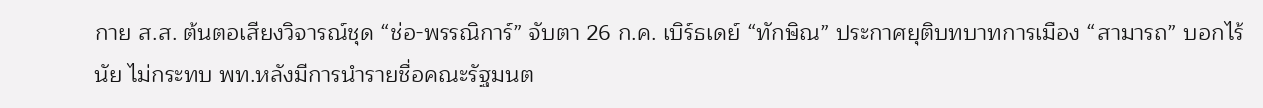กาย ส.ส. ต้นตอเสียงวิจารณ์ชุด “ช่อ-พรรณิการ์” จับตา 26 ก.ค. เบิร์ธเดย์ “ทักษิณ” ประกาศยุติบทบาทการเมือง “สามารถ” บอกไร้นัย ไม่กระทบ พท.หลังมีการนำรายชื่อคณะรัฐมนต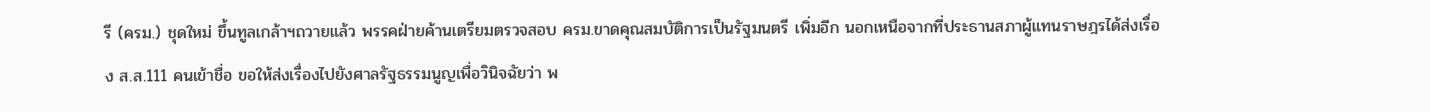รี (ครม.) ชุดใหม่ ขึ้นทูลเกล้าฯถวายแล้ว พรรคฝ่ายค้านเตรียมตรวจสอบ ครม.ขาดคุณสมบัติการเป็นรัฐมนตรี เพิ่มอีก นอกเหนือจากที่ประธานสภาผู้แทนราษฎรได้ส่งเรื่อง ส.ส.111 คนเข้าชื่อ ขอให้ส่งเรื่องไปยังศาลรัฐธรรมนูญเพื่อวินิจฉัยว่า พ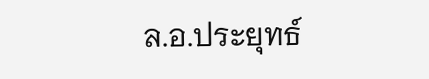ล.อ.ประยุทธ์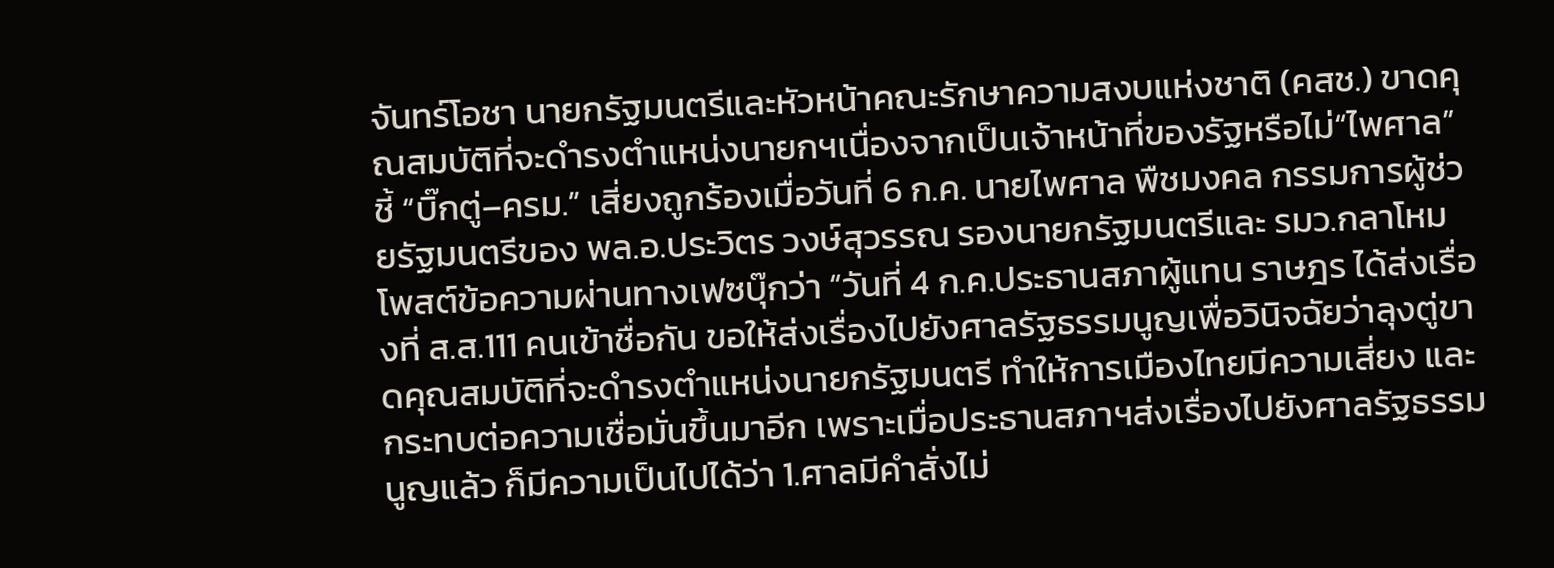จันทร์โอชา นายกรัฐมนตรีและหัวหน้าคณะรักษาความสงบแห่งชาติ (คสช.) ขาดคุณสมบัติที่จะดำรงตำแหน่งนายกฯเนื่องจากเป็นเจ้าหน้าที่ของรัฐหรือไม่“ไพศาล” ชี้ “บิ๊กตู่–ครม.” เสี่ยงถูกร้องเมื่อวันที่ 6 ก.ค. นายไพศาล พืชมงคล กรรมการผู้ช่วยรัฐมนตรีของ พล.อ.ประวิตร วงษ์สุวรรณ รองนายกรัฐมนตรีและ รมว.กลาโหม โพสต์ข้อความผ่านทางเฟซบุ๊กว่า “วันที่ 4 ก.ค.ประธานสภาผู้แทน ราษฎร ได้ส่งเรื่องที่ ส.ส.111 คนเข้าชื่อกัน ขอให้ส่งเรื่องไปยังศาลรัฐธรรมนูญเพื่อวินิจฉัยว่าลุงตู่ขาดคุณสมบัติที่จะดำรงตำแหน่งนายกรัฐมนตรี ทำให้การเมืองไทยมีความเสี่ยง และกระทบต่อความเชื่อมั่นขึ้นมาอีก เพราะเมื่อประธานสภาฯส่งเรื่องไปยังศาลรัฐธรรมนูญแล้ว ก็มีความเป็นไปได้ว่า 1.ศาลมีคำสั่งไม่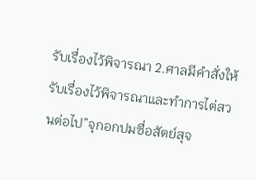รับเรื่องไว้พิจารณา 2.ศาลมีคำสั่งให้รับเรื่องไว้พิจารณาและทำการไต่สวนต่อไป”จุกอกปมซื่อสัตย์สุจ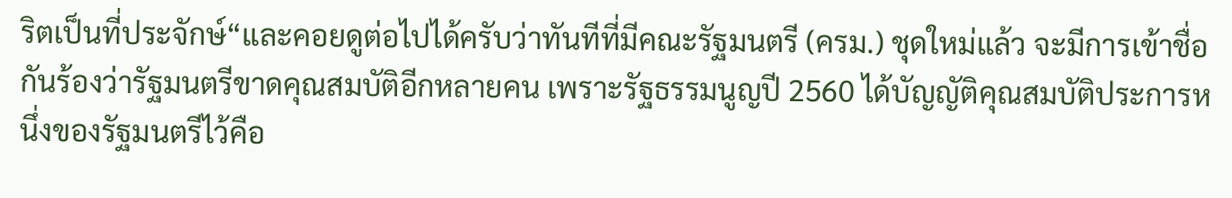ริตเป็นที่ประจักษ์“และคอยดูต่อไปได้ครับว่าทันทีที่มีคณะรัฐมนตรี (ครม.) ชุดใหม่แล้ว จะมีการเข้าชื่อกันร้องว่ารัฐมนตรีขาดคุณสมบัติอีกหลายคน เพราะรัฐธรรมนูญปี 2560 ได้บัญญัติคุณสมบัติประการหนึ่งของรัฐมนตรีไว้คือ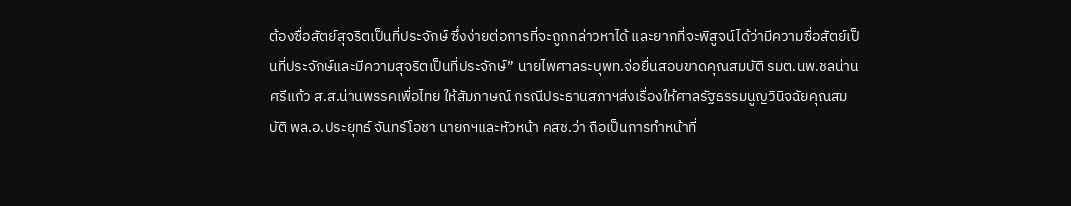ต้องซื่อสัตย์สุจริตเป็นที่ประจักษ์ ซึ่งง่ายต่อการที่จะถูกกล่าวหาได้ และยากที่จะพิสูจน์ได้ว่ามีความซื่อสัตย์เป็นที่ประจักษ์และมีความสุจริตเป็นที่ประจักษ์” นายไพศาลระบุพท.จ่อยื่นสอบขาดคุณสมบัติ รมต.นพ.ชลน่าน ศรีแก้ว ส.ส.น่านพรรคเพื่อไทย ให้สัมภาษณ์ กรณีประธานสภาฯส่งเรื่องให้ศาลรัฐธรรมนูญวินิจฉัยคุณสมบัติ พล.อ.ประยุทธ์ จันทร์โอชา นายกฯและหัวหน้า คสช.ว่า ถือเป็นการทำหน้าที่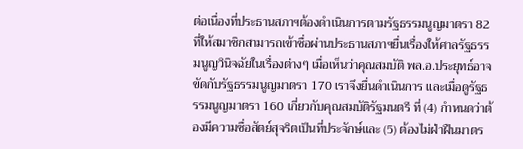ต่อเนื่องที่ประธานสภาฯต้องดำเนินการตามรัฐธรรมนูญมาตรา 82 ที่ให้สมาชิกสามารถเข้าชื่อผ่านประธานสภาฯยื่นเรื่องให้ศาลรัฐธรรมนูญวินิจฉัยในเรื่องต่างๆ เมื่อเห็นว่าคุณสมบัติ พล.อ.ประยุทธ์อาจขัดกับรัฐธรรมนูญมาตรา 170 เราจึงยื่นดำเนินการ และเมื่อดูรัฐธรรมนูญมาตรา 160 เกี่ยวกับคุณสมบัติรัฐมนตรี ที่ (4) กำหนดว่าต้องมีความซื่อสัตย์สุจริตเป็นที่ประจักษ์และ (5) ต้องไม่ฝ่าฝืนมาตร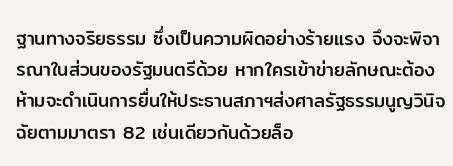ฐานทางจริยธรรม ซึ่งเป็นความผิดอย่างร้ายแรง จึงจะพิจารณาในส่วนของรัฐมนตรีด้วย หากใครเข้าข่ายลักษณะต้องห้ามจะดำเนินการยื่นให้ประธานสภาฯส่งศาลรัฐธรรมนูญวินิจฉัยตามมาตรา 82 เช่นเดียวกันด้วยล็อ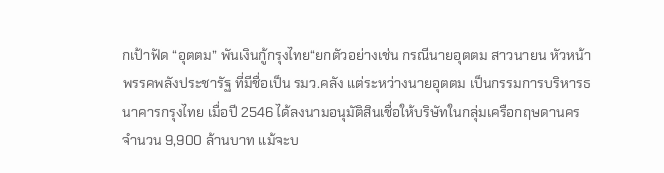กเป้าฟัด “อุตตม” พันเงินกู้กรุงไทย“ยกตัวอย่างเช่น กรณีนายอุตตม สาวนายน หัวหน้าพรรคพลังประชารัฐ ที่มีชื่อเป็น รมว.คลัง แต่ระหว่างนายอุตตม เป็นกรรมการบริหารธนาคารกรุงไทย เมื่อปี 2546 ได้ลงนามอนุมัติสินเชื่อให้บริษัทในกลุ่มเครือกฤษดานคร จำนวน 9,900 ล้านบาท แม้จะบ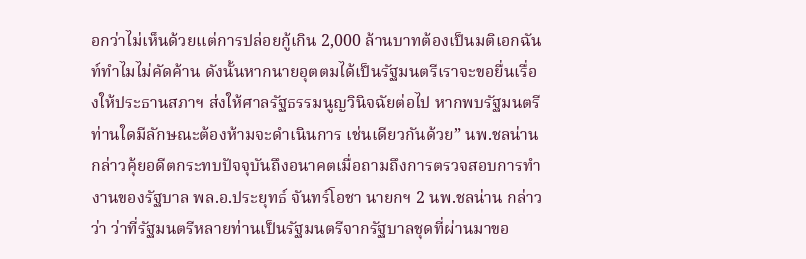อกว่าไม่เห็นด้วยแต่การปล่อยกู้เกิน 2,000 ล้านบาทต้องเป็นมติเอกฉันท์ทำไมไม่คัดค้าน ดังนั้นหากนายอุตตมได้เป็นรัฐมนตรีเราจะขอยื่นเรื่องให้ประธานสภาฯ ส่งให้ศาลรัฐธรรมนูญวินิจฉัยต่อไป หากพบรัฐมนตรีท่านใดมีลักษณะต้องห้ามจะดำเนินการ เช่นเดียวกันด้วย” นพ.ชลน่านกล่าวคุ้ยอดีตกระทบปัจจุบันถึงอนาคตเมื่อถามถึงการตรวจสอบการทำงานของรัฐบาล พล.อ.ประยุทธ์ จันทร์โอชา นายกฯ 2 นพ.ชลน่าน กล่าวว่า ว่าที่รัฐมนตรีหลายท่านเป็นรัฐมนตรีจากรัฐบาลชุดที่ผ่านมาขอ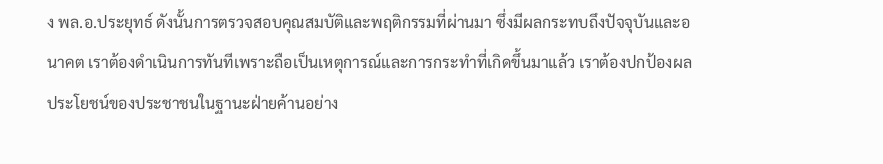ง พล.อ.ประยุทธ์ ดังนั้นการตรวจสอบคุณสมบัติและพฤติกรรมที่ผ่านมา ซึ่งมีผลกระทบถึงปัจจุบันและอนาคต เราต้องดำเนินการทันทีเพราะถือเป็นเหตุการณ์และการกระทำที่เกิดขึ้นมาแล้ว เราต้องปกป้องผลประโยชน์ของประชาชนในฐานะฝ่ายค้านอย่าง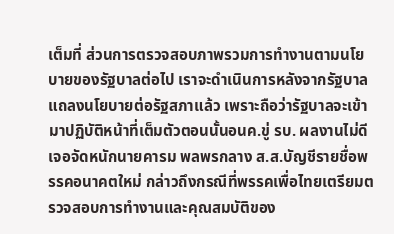เต็มที่ ส่วนการตรวจสอบภาพรวมการทำงานตามนโยบายของรัฐบาลต่อไป เราจะดำเนินการหลังจากรัฐบาลแถลงนโยบายต่อรัฐสภาแล้ว เพราะถือว่ารัฐบาลจะเข้ามาปฏิบัติหน้าที่เต็มตัวตอนนั้นอนค.ขู่ รบ. ผลงานไม่ดีเจอจัดหนักนายคารม พลพรกลาง ส.ส.บัญชีรายชื่อพรรคอนาคตใหม่ กล่าวถึงกรณีที่พรรคเพื่อไทยเตรียมตรวจสอบการทำงานและคุณสมบัติของ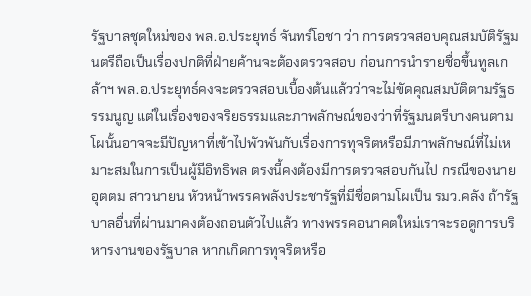รัฐบาลชุดใหม่ของ พล.อ.ประยุทธ์ จันทร์โอชา ว่า การตรวจสอบคุณสมบัติรัฐมนตรีถือเป็นเรื่องปกติที่ฝ่ายค้านจะต้องตรวจสอบ ก่อนการนำรายชื่อขึ้นทูลเกล้าฯ พล.อ.ประยุทธ์คงจะตรวจสอบเบื้องต้นแล้วว่าจะไม่ขัดคุณสมบัติตามรัฐธรรมนูญ แต่ในเรื่องของจริยธรรมและภาพลักษณ์ของว่าที่รัฐมนตรีบางคนตามโผนั้นอาจจะมีปัญหาที่เข้าไปพัวพันกับเรื่องการทุจริตหรือมีภาพลักษณ์ที่ไม่เหมาะสมในการเป็นผู้มีอิทธิพล ตรงนี้คงต้องมีการตรวจสอบกันไป กรณีของนายอุตตม สาวนายน หัวหน้าพรรคพลังประชารัฐที่มีชื่อตามโผเป็น รมว.คลัง ถ้ารัฐบาลอื่นที่ผ่านมาคงต้องถอนตัวไปแล้ว ทางพรรคอนาคตใหม่เราจะรอดูการบริหารงานของรัฐบาล หากเกิดการทุจริตหรือ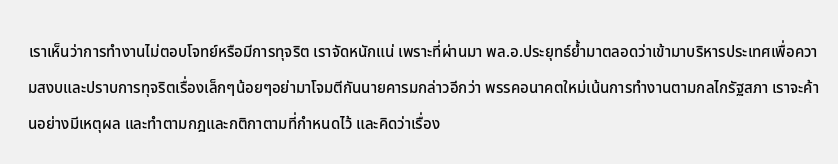เราเห็นว่าการทำงานไม่ตอบโจทย์หรือมีการทุจริต เราจัดหนักแน่ เพราะที่ผ่านมา พล.อ.ประยุทธ์ย้ำมาตลอดว่าเข้ามาบริหารประเทศเพื่อความสงบและปราบการทุจริตเรื่องเล็กๆน้อยๆอย่ามาโจมตีกันนายคารมกล่าวอีกว่า พรรคอนาคตใหม่เน้นการทำงานตามกลไกรัฐสภา เราจะค้านอย่างมีเหตุผล และทำตามกฎและกติกาตามที่กำหนดไว้ และคิดว่าเรื่อง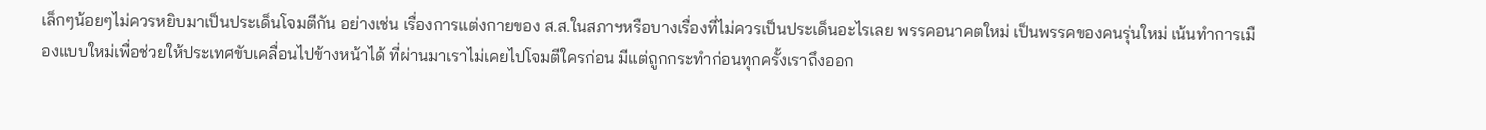เล็กๆน้อยๆไม่ควรหยิบมาเป็นประเด็นโจมตีกัน อย่างเช่น เรื่องการแต่งกายของ ส.ส.ในสภาฯหรือบางเรื่องที่ไม่ควรเป็นประเด็นอะไรเลย พรรคอนาคตใหม่ เป็นพรรคของคนรุ่นใหม่ เน้นทำการเมืองแบบใหม่เพื่อช่วยให้ประเทศขับเคลื่อนไปข้างหน้าได้ ที่ผ่านมาเราไม่เคยไปโจมตีใครก่อน มีแต่ถูกกระทำก่อนทุกครั้งเราถึงออก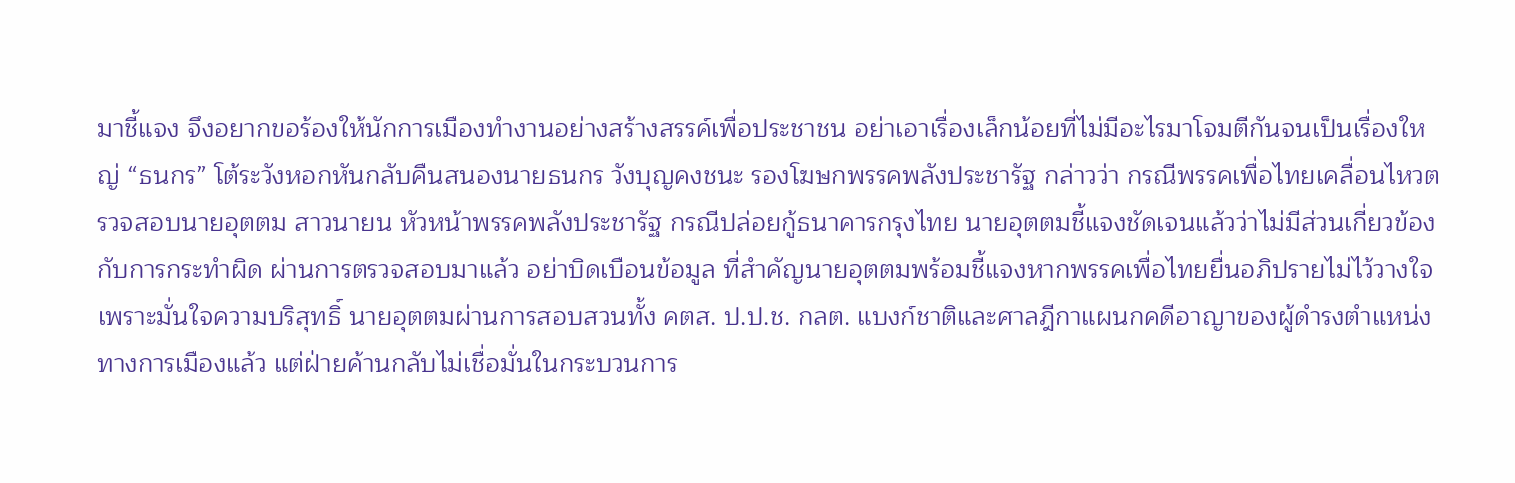มาชี้แจง จึงอยากขอร้องให้นักการเมืองทำงานอย่างสร้างสรรค์เพื่อประชาชน อย่าเอาเรื่องเล็กน้อยที่ไม่มีอะไรมาโจมตีกันจนเป็นเรื่องใหญ่ “ธนกร” โต้ระวังหอกหันกลับคืนสนองนายธนกร วังบุญคงชนะ รองโฆษกพรรคพลังประชารัฐ กล่าวว่า กรณีพรรคเพื่อไทยเคลื่อนไหวตรวจสอบนายอุตตม สาวนายน หัวหน้าพรรคพลังประชารัฐ กรณีปล่อยกู้ธนาคารกรุงไทย นายอุตตมชี้แจงชัดเจนแล้วว่าไม่มีส่วนเกี่ยวข้องกับการกระทำผิด ผ่านการตรวจสอบมาแล้ว อย่าบิดเบือนข้อมูล ที่สำคัญนายอุตตมพร้อมชี้แจงหากพรรคเพื่อไทยยื่นอภิปรายไม่ไว้วางใจ เพราะมั่นใจความบริสุทธิ์ นายอุตตมผ่านการสอบสวนทั้ง คตส. ป.ป.ช. กลต. แบงก์ชาติและศาลฎีกาแผนกคดีอาญาของผู้ดำรงตำแหน่งทางการเมืองแล้ว แต่ฝ่ายค้านกลับไม่เชื่อมั่นในกระบวนการ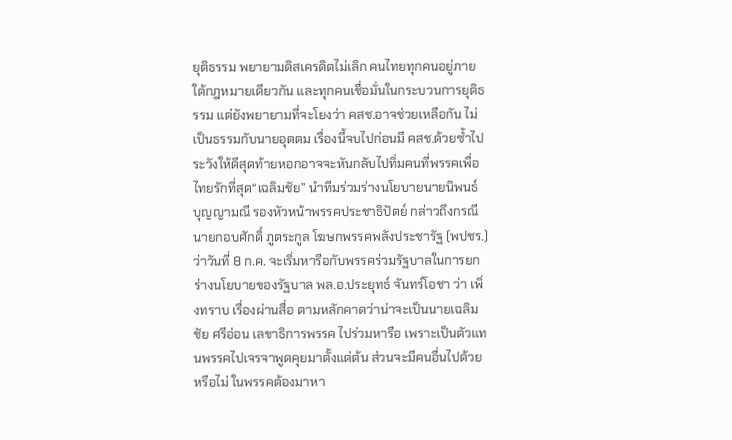ยุติธรรม พยายามดิสเครดิตไม่เลิก คนไทยทุกคนอยู่ภายใต้กฎหมายเดียวกัน และทุกคนเชื่อมั่นในกระบวนการยุติธรรม แต่ยังพยายามที่จะโยงว่า คสช.อาจช่วยเหลือกัน ไม่เป็นธรรมกับนายอุตตม เรื่องนี้จบไปก่อนมี คสช.ด้วยซ้ำไป ระวังให้ดีสุดท้ายหอกอาจจะหันกลับไปทิ่มคนที่พรรคเพื่อไทยรักที่สุด“เฉลิมชัย” นำทีมร่วมร่างนโยบายนายนิพนธ์ บุญญามณี รองหัวหน้าพรรคประชาธิปัตย์ กล่าวถึงกรณีนายกอบศักดิ์ ภูตระกูล โฆษกพรรคพลังประชารัฐ (พปชร.) ว่าวันที่ 8 ก.ค. จะเริ่มหารือกับพรรคร่วมรัฐบาลในการยกร่างนโยบายของรัฐบาล พล.อ.ประยุทธ์ จันทร์โอชา ว่า เพิ่งทราบ เรื่องผ่านสื่อ ตามหลักคาดว่าน่าจะเป็นนายเฉลิมชัย ศรีอ่อน เลขาธิการพรรค ไปร่วมหารือ เพราะเป็นตัวแทนพรรคไปเจรจาพูดคุยมาตั้งแต่ต้น ส่วนจะมีคนอื่นไปด้วยหรือไม่ ในพรรคต้องมาหา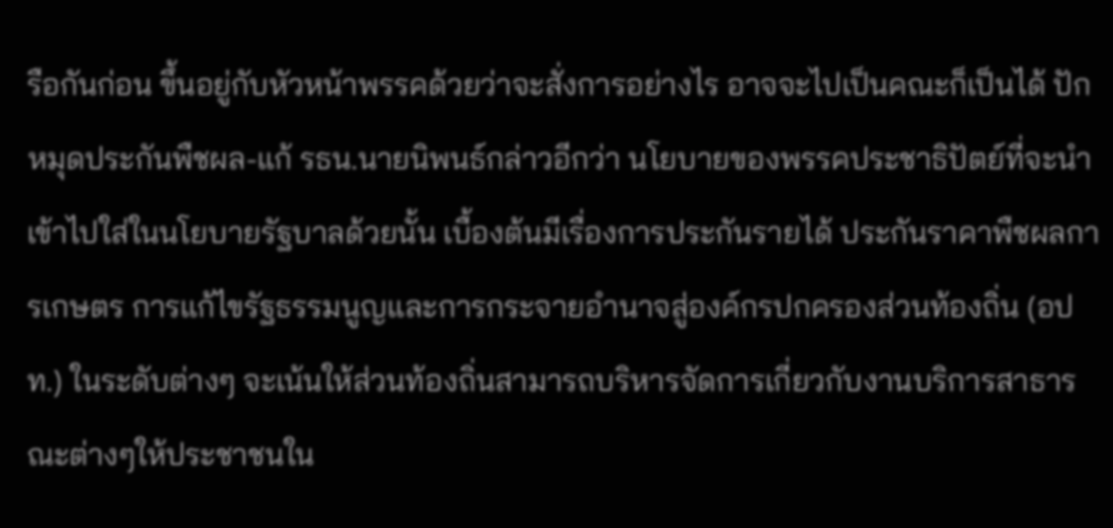รือกันก่อน ขึ้นอยู่กับหัวหน้าพรรคด้วยว่าจะสั่งการอย่างไร อาจจะไปเป็นคณะก็เป็นได้ ปักหมุดประกันพืชผล-แก้ รธน.นายนิพนธ์กล่าวอีกว่า นโยบายของพรรคประชาธิปัตย์ที่จะนำเข้าไปใส่ในนโยบายรัฐบาลด้วยนั้น เบื้องต้นมีเรื่องการประกันรายได้ ประกันราคาพืชผลการเกษตร การแก้ไขรัฐธรรมนูญและการกระจายอำนาจสู่องค์กรปกครองส่วนท้องถิ่น (อปท.) ในระดับต่างๆ จะเน้นให้ส่วนท้องถิ่นสามารถบริหารจัดการเกี่ยวกับงานบริการสาธารณะต่างๆให้ประชาชนใน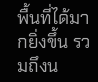พื้นที่ได้มากยิ่งขึ้น รวมถึงน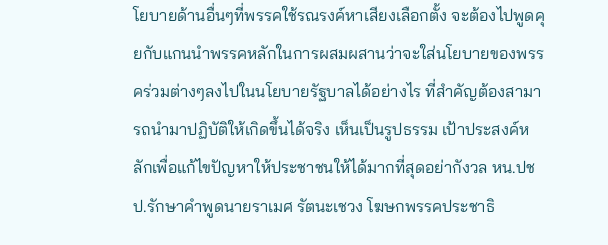โยบายด้านอื่นๆที่พรรคใช้รณรงค์หาเสียงเลือกตั้ง จะต้องไปพูดคุยกับแกนนำพรรคหลักในการผสมผสานว่าจะใส่นโยบายของพรรคร่วมต่างๆลงไปในนโยบายรัฐบาลได้อย่างไร ที่สำคัญต้องสามารถนำมาปฏิบัติให้เกิดขึ้นได้จริง เห็นเป็นรูปธรรม เป้าประสงค์หลักเพื่อแก้ไขปัญหาให้ประชาชนให้ได้มากที่สุดอย่ากังวล หน.ปชป.รักษาคำพูดนายราเมศ รัตนะเชวง โฆษกพรรคประชาธิ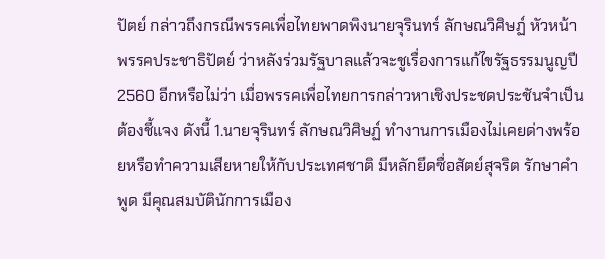ปัตย์ กล่าวถึงกรณีพรรคเพื่อไทยพาดพิงนายจุรินทร์ ลักษณวิศิษฏ์ หัวหน้าพรรคประชาธิปัตย์ ว่าหลังร่วมรัฐบาลแล้วจะชูเรื่องการแก้ไขรัฐธรรมนูญปี 2560 อีกหรือไม่ว่า เมื่อพรรคเพื่อไทยการกล่าวหาเชิงประชดประชันจำเป็นต้องชี้แจง ดังนี้ 1.นายจุรินทร์ ลักษณวิศิษฏ์ ทำงานการเมืองไม่เคยด่างพร้อยหรือทำความเสียหายให้กับประเทศชาติ มีหลักยึดซื่อสัตย์สุจริต รักษาคำพูด มีคุณสมบัตินักการเมือง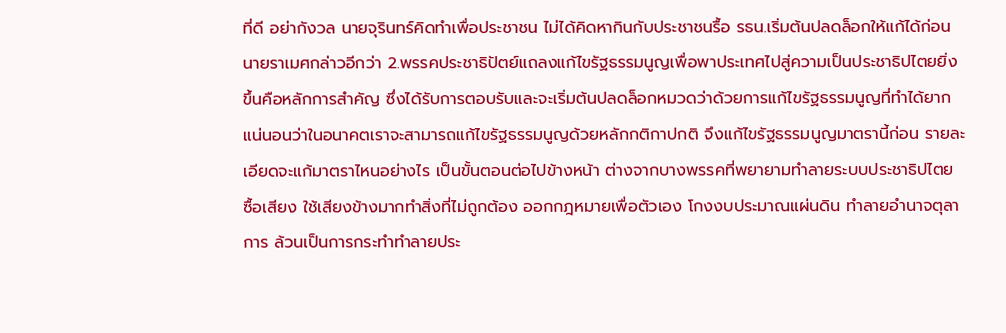ที่ดี อย่ากังวล นายจุรินทร์คิดทำเพื่อประชาชน ไม่ได้คิดหากินกับประชาชนรื้อ รธน.เริ่มต้นปลดล็อกให้แก้ได้ก่อนนายราเมศกล่าวอีกว่า 2.พรรคประชาธิปัตย์แถลงแก้ไขรัฐธรรมนูญเพื่อพาประเทศไปสู่ความเป็นประชาธิปไตยยิ่งขึ้นคือหลักการสำคัญ ซึ่งได้รับการตอบรับและจะเริ่มต้นปลดล็อกหมวดว่าด้วยการแก้ไขรัฐธรรมนูญที่ทำได้ยาก แน่นอนว่าในอนาคตเราจะสามารถแก้ไขรัฐธรรมนูญด้วยหลักกติกาปกติ จึงแก้ไขรัฐธรรมนูญมาตรานี้ก่อน รายละเอียดจะแก้มาตราไหนอย่างไร เป็นขั้นตอนต่อไปข้างหน้า ต่างจากบางพรรคที่พยายามทำลายระบบประชาธิปไตย ซื้อเสียง ใช้เสียงข้างมากทำสิ่งที่ไม่ถูกต้อง ออกกฎหมายเพื่อตัวเอง โกงงบประมาณแผ่นดิน ทำลายอำนาจตุลาการ ล้วนเป็นการกระทำทำลายประ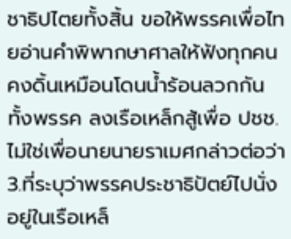ชาธิปไตยทั้งสิ้น ขอให้พรรคเพื่อไทยอ่านคำพิพากษาศาลให้ฟังทุกคน คงดิ้นเหมือนโดนน้ำร้อนลวกกันทั้งพรรค ลงเรือเหล็กสู้เพื่อ ปชช.ไม่ใช่เพื่อนายนายราเมศกล่าวต่อว่า 3.ที่ระบุว่าพรรคประชาธิปัตย์ไปนั่งอยู่ในเรือเหล็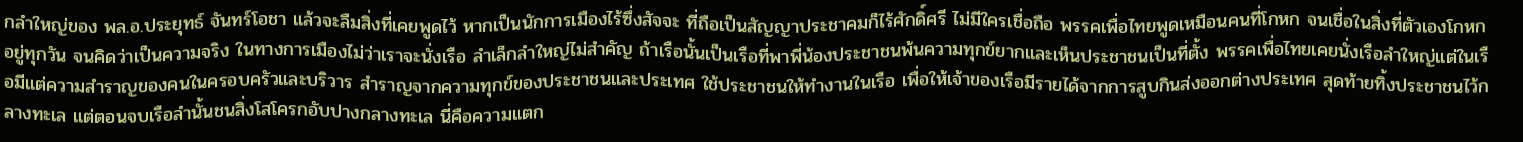กลำใหญ่ของ พล.อ.ประยุทธ์ จันทร์โอชา แล้วจะลืมสิ่งที่เคยพูดไว้ หากเป็นนักการเมืองไร้ซึ่งสัจจะ ที่ถือเป็นสัญญาประชาคมก็ไร้ศักดิ์ศรี ไม่มีใครเชื่อถือ พรรคเพื่อไทยพูดเหมือนคนที่โกหก จนเชื่อในสิ่งที่ตัวเองโกหกอยู่ทุกวัน จนคิดว่าเป็นความจริง ในทางการเมืองไม่ว่าเราจะนั่งเรือ ลำเล็กลำใหญ่ไม่สำคัญ ถ้าเรือนั้นเป็นเรือที่พาพี่น้องประชาชนพ้นความทุกข์ยากและเห็นประชาชนเป็นที่ตั้ง พรรคเพื่อไทยเคยนั่งเรือลำใหญ่แต่ในเรือมีแต่ความสำราญของคนในครอบครัวและบริวาร สำราญจากความทุกข์ของประชาชนและประเทศ ใช้ประชาชนให้ทำงานในเรือ เพื่อให้เจ้าของเรือมีรายได้จากการสูบกินส่งออกต่างประเทศ สุดท้ายทิ้งประชาชนไว้กลางทะเล แต่ตอนจบเรือลำนั้นชนสิ่งโสโครกอับปางกลางทะเล นี่คือความแตก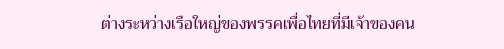ต่างระหว่างเรือใหญ่ของพรรคเพื่อไทยที่มีเจ้าของคน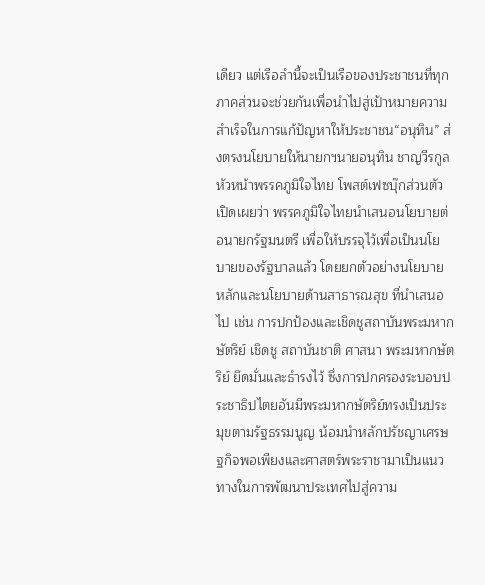เดียว แต่เรือลำนี้จะเป็นเรือของประชาชนที่ทุกภาคส่วนจะช่วยกันเพื่อนำไปสู่เป้าหมายความสำเร็จในการแก้ปัญหาให้ประชาชน“อนุทิน” ส่งตรงนโยบายให้นายกฯนายอนุทิน ชาญวีรกูล หัวหน้าพรรคภูมิใจไทย โพสต์เฟซบุ๊กส่วนตัว เปิดเผยว่า พรรคภูมิใจไทยนำเสนอนโยบายต่อนายกรัฐมนตรี เพื่อให้บรรจุไว้เพื่อเป็นนโยบายของรัฐบาลแล้ว โดยยกตัวอย่างนโยบาย หลักและนโยบายด้านสาธารณสุข ที่นำเสนอไป เช่น การปกป้องและเชิดชูสถาบันพระมหากษัตริย์ เชิดชู สถาบันชาติ ศาสนา พระมหากษัตริย์ ยึดมั่นและธำรงไว้ ซึ่งการปกครองระบอบประชาธิปไตยอันมีพระมหากษัตริย์ทรงเป็นประมุขตามรัฐธรรมนูญ น้อมนำหลักปรัชญาเศรษฐกิจพอเพียงและศาสตร์พระราชามาเป็นแนวทางในการพัฒนาประเทศไปสู่ความ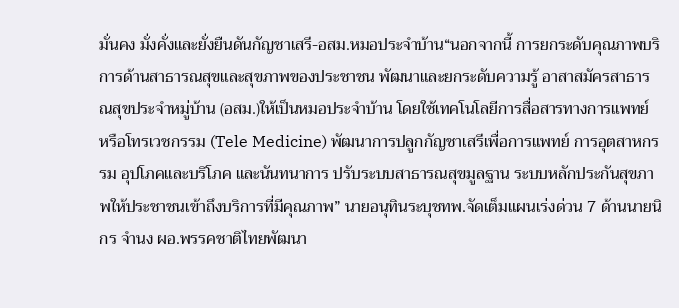มั่นคง มั่งคั่งและยั่งยืนดันกัญชาเสรี-อสม.หมอประจำบ้าน“นอกจากนี้ การยกระดับคุณภาพบริการด้านสาธารณสุขและสุขภาพของประชาชน พัฒนาและยกระดับความรู้ อาสาสมัครสาธารณสุขประจำหมู่บ้าน (อสม.)ให้เป็นหมอประจำบ้าน โดยใช้เทคโนโลยีการสื่อสารทางการแพทย์ หรือโทรเวชกรรม (Tele Medicine) พัฒนาการปลูกกัญชาเสรีเพื่อการแพทย์ การอุตสาหกรรม อุปโภคและบริโภค และนันทนาการ ปรับระบบสาธารณสุขมูลฐาน ระบบหลักประกันสุขภาพให้ประชาชนเข้าถึงบริการที่มีคุณภาพ” นายอนุทินระบุชทพ.จัดเต็มแผนเร่งด่วน 7 ด้านนายนิกร จำนง ผอ.พรรคชาติไทยพัฒนา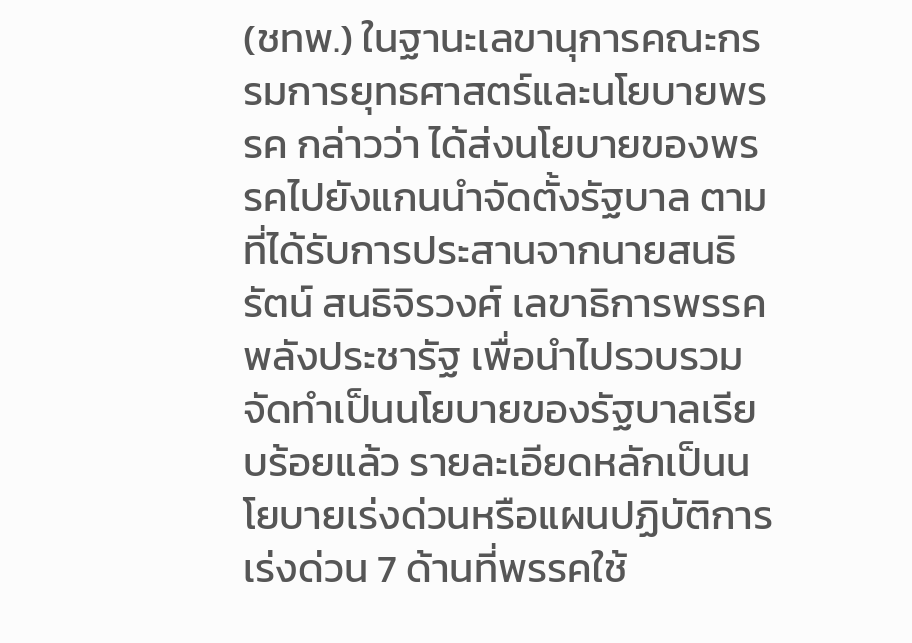(ชทพ.) ในฐานะเลขานุการคณะกรรมการยุทธศาสตร์และนโยบายพรรค กล่าวว่า ได้ส่งนโยบายของพรรคไปยังแกนนำจัดตั้งรัฐบาล ตามที่ได้รับการประสานจากนายสนธิรัตน์ สนธิจิรวงศ์ เลขาธิการพรรคพลังประชารัฐ เพื่อนำไปรวบรวมจัดทำเป็นนโยบายของรัฐบาลเรียบร้อยแล้ว รายละเอียดหลักเป็นนโยบายเร่งด่วนหรือแผนปฏิบัติการเร่งด่วน 7 ด้านที่พรรคใช้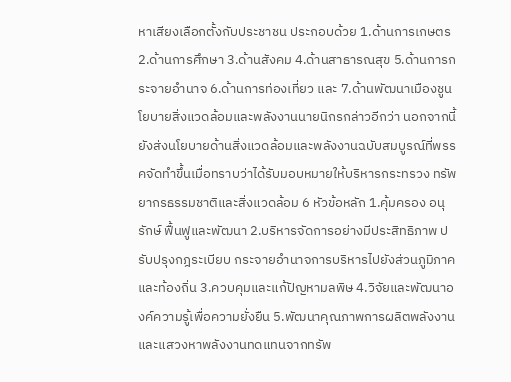หาเสียงเลือกตั้งกับประชาชน ประกอบด้วย 1.ด้านการเกษตร 2.ด้านการศึกษา 3.ด้านสังคม 4.ด้านสาธารณสุข 5.ด้านการกระจายอำนาจ 6.ด้านการท่องเที่ยว และ 7.ด้านพัฒนาเมืองชูนโยบายสิ่งแวดล้อมและพลังงานนายนิกรกล่าวอีกว่า นอกจากนี้ ยังส่งนโยบายด้านสิ่งแวดล้อมและพลังงานฉบับสมบูรณ์ที่พรรคจัดทำขึ้นเมื่อทราบว่าได้รับมอบหมายให้บริหารกระทรวง ทรัพยากรธรรมชาติและสิ่งแวดล้อม 6 หัวข้อหลัก 1.คุ้มครอง อนุรักษ์ ฟื้นฟูและพัฒนา 2.บริหารจัดการอย่างมีประสิทธิภาพ ปรับปรุงกฎระเบียบ กระจายอำนาจการบริหารไปยังส่วนภูมิภาคและท้องถิ่น 3.ควบคุมและแก้ปัญหามลพิษ 4.วิจัยและพัฒนาองค์ความรู้เพื่อความยั่งยืน 5.พัฒนาคุณภาพการผลิตพลังงานและแสวงหาพลังงานทดแทนจากทรัพ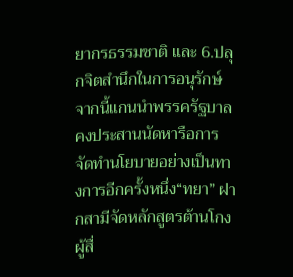ยากรธรรมชาติ และ 6.ปลุกจิตสำนึกในการอนุรักษ์ จากนี้แกนนำพรรครัฐบาลคงประสานนัดหารือการจัดทำนโยบายอย่างเป็นทางการอีกครั้งหนึ่ง“ทยา” ฝากสามีจัดหลักสูตรต้านโกงผู้สื่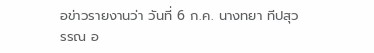อข่าวรายงานว่า วันที่ 6 ก.ค. นางทยา ทีปสุวรรณ อ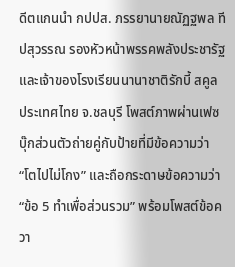ดีตแกนนำ กปปส. ภรรยานายณัฏฐพล ทีปสุวรรณ รองหัวหน้าพรรคพลังประชารัฐและเจ้าของโรงเรียนนานาชาติรักบี้ สคูล ประเทศไทย จ.ชลบุรี โพสต์ภาพผ่านเฟซบุ๊กส่วนตัวถ่ายคู่กับป้ายที่มีข้อความว่า “โตไปไม่โกง” และถือกระดาษข้อความว่า “ข้อ 5 ทำเพื่อส่วนรวม” พร้อมโพสต์ข้อควา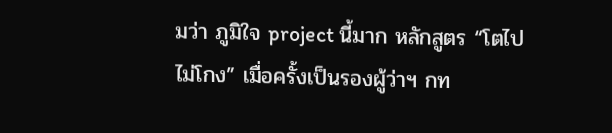มว่า ภูมิใจ project นี้มาก หลักสูตร “โตไปไม่โกง” เมื่อครั้งเป็นรองผู้ว่าฯ กท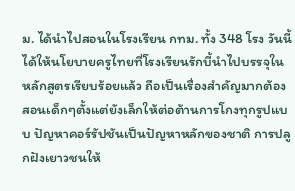ม. ได้นำไปสอนในโรงเรียน กทม. ทั้ง 348 โรง วันนี้ได้ให้นโยบายครูไทยที่โรงเรียนรักบี้นำไปบรรจุในหลักสูตรเรียบร้อยแล้ว ถือเป็นเรื่องสำคัญมากต้องสอนเด็กๆตั้งแต่ยังเล็กให้ต่อต้านการโกงทุกรูปแบบ ปัญหาคอร์รัปชันเป็นปัญหาหลักของชาติ การปลูกฝังเยาวชนให้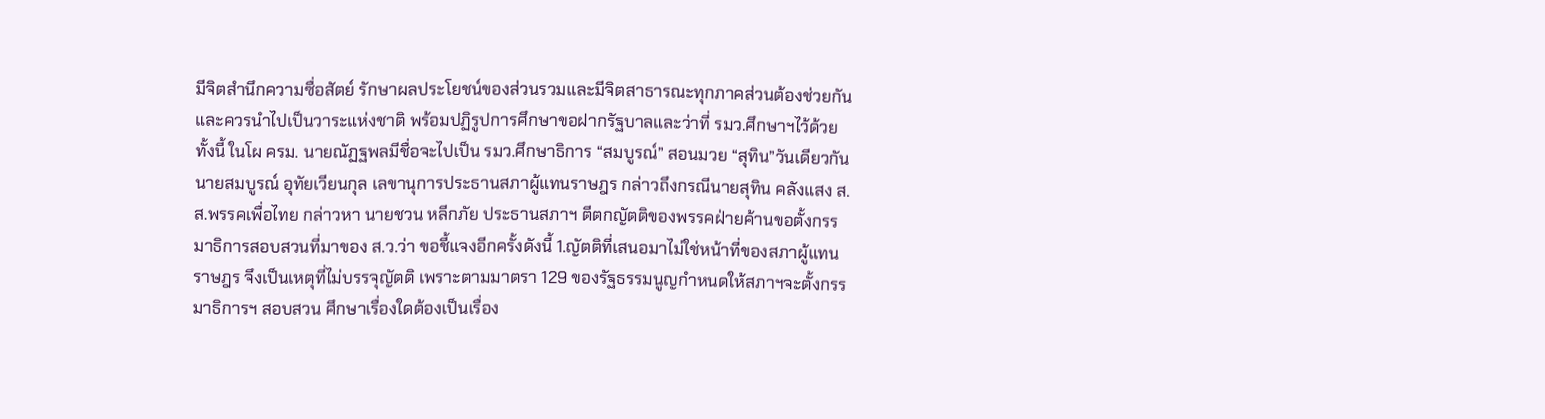มีจิตสำนึกความซื่อสัตย์ รักษาผลประโยชน์ของส่วนรวมและมีจิตสาธารณะทุกภาคส่วนต้องช่วยกันและควรนำไปเป็นวาระแห่งชาติ พร้อมปฏิรูปการศึกษาขอฝากรัฐบาลและว่าที่ รมว.ศึกษาฯไว้ด้วย ทั้งนี้ ในโผ ครม. นายณัฏฐพลมีชื่อจะไปเป็น รมว.ศึกษาธิการ “สมบูรณ์” สอนมวย “สุทิน”วันเดียวกัน นายสมบูรณ์ อุทัยเวียนกุล เลขานุการประธานสภาผู้แทนราษฎร กล่าวถึงกรณีนายสุทิน คลังแสง ส.ส.พรรคเพื่อไทย กล่าวหา นายชวน หลีกภัย ประธานสภาฯ ตีตกญัตติของพรรคฝ่ายค้านขอตั้งกรรมาธิการสอบสวนที่มาของ ส.ว.ว่า ขอชี้แจงอีกครั้งดังนี้ 1.ญัตติที่เสนอมาไม่ใช่หน้าที่ของสภาผู้แทนราษฎร จึงเป็นเหตุที่ไม่บรรจุญัตติ เพราะตามมาตรา 129 ของรัฐธรรมนูญกำหนดให้สภาฯจะตั้งกรรมาธิการฯ สอบสวน ศึกษาเรื่องใดต้องเป็นเรื่อง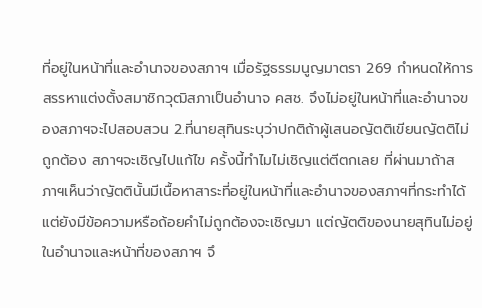ที่อยู่ในหน้าที่และอำนาจของสภาฯ เมื่อรัฐธรรมนูญมาตรา 269 กำหนดให้การสรรหาแต่งตั้งสมาชิกวุฒิสภาเป็นอำนาจ คสช. จึงไม่อยู่ในหน้าที่และอำนาจของสภาฯจะไปสอบสวน 2.ที่นายสุทินระบุว่าปกติถ้าผู้เสนอญัตติเขียนญัตติไม่ถูกต้อง สภาฯจะเชิญไปแก้ไข ครั้งนี้ทำไมไม่เชิญแต่ตีตกเลย ที่ผ่านมาถ้าสภาฯเห็นว่าญัตตินั้นมีเนื้อหาสาระที่อยู่ในหน้าที่และอำนาจของสภาฯที่กระทำได้ แต่ยังมีข้อความหรือถ้อยคำไม่ถูกต้องจะเชิญมา แต่ญัตติของนายสุทินไม่อยู่ในอำนาจและหน้าที่ของสภาฯ จึ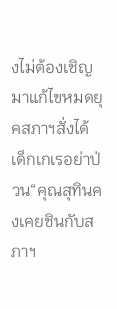งไม่ต้องเชิญมาแก้ไขหมดยุคสภาฯสั่งได้เด็กเกเรอย่าป่วน“คุณสุทินคงเคยชินกับสภาฯ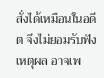สั่งได้เหมือนในอดีต จึงไม่ยอมรับฟังเหตุผล อาจเพ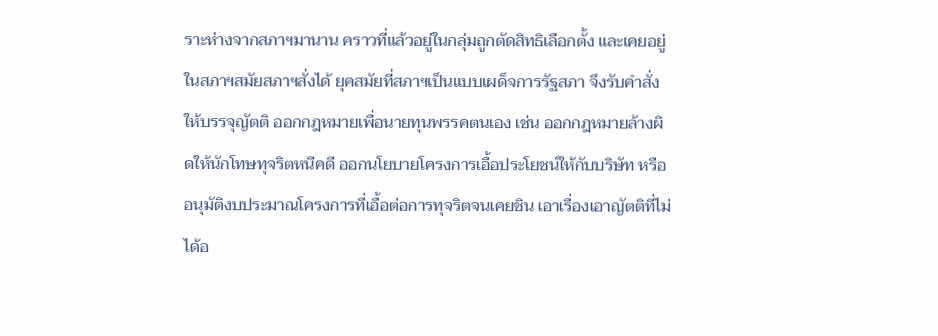ราะห่างจากสภาฯมานาน คราวที่แล้วอยู่ในกลุ่มถูกตัดสิทธิเลือกตั้ง และเคยอยู่ในสภาฯสมัยสภาฯสั่งได้ ยุคสมัยที่สภาฯเป็นแบบเผด็จการรัฐสภา จึงรับคำสั่งให้บรรจุญัตติ ออกกฎหมายเพื่อนายทุนพรรคตนเอง เช่น ออกกฎหมายล้างผิดให้นักโทษทุจริตหนีคดี ออกนโยบายโครงการเอื้อประโยชน์ให้กับบริษัท หรืออนุมัติงบประมาณโครงการที่เอื้อต่อการทุจริตจนเคยชิน เอาเรื่องเอาญัตติที่ไม่ได้อ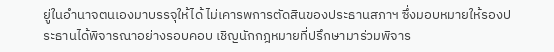ยู่ในอำนาจตนเองมาบรรจุให้ได้ ไม่เคารพการตัดสินของประธานสภาฯ ซึ่งมอบหมายให้รองประธานได้พิจารณาอย่างรอบคอบ เชิญนักกฎหมายที่ปรึกษามาร่วมพิจาร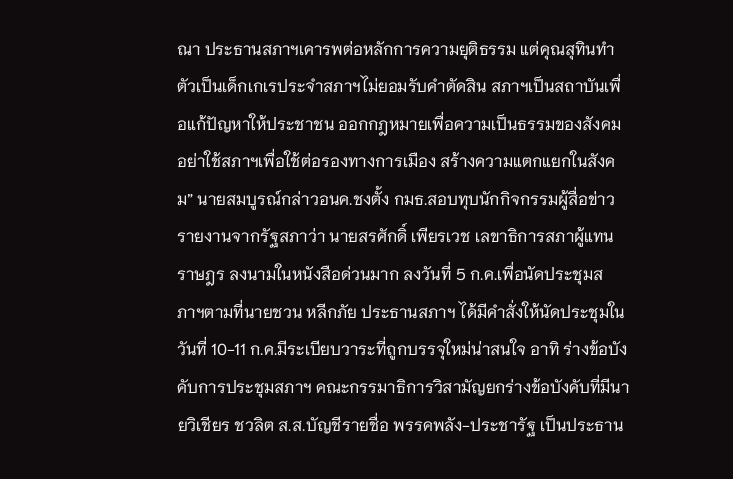ณา ประธานสภาฯเคารพต่อหลักการความยุติธรรม แต่คุณสุทินทำตัวเป็นเด็กเกเรประจำสภาฯไม่ยอมรับคำตัดสิน สภาฯเป็นสถาบันเพื่อแก้ปัญหาให้ประชาชน ออกกฎหมายเพื่อความเป็นธรรมของสังคม อย่าใช้สภาฯเพื่อใช้ต่อรองทางการเมือง สร้างความแตกแยกในสังคม” นายสมบูรณ์กล่าวอนค.ชงตั้ง กมธ.สอบทุบนักกิจกรรมผู้สื่อข่าวรายงานจากรัฐสภาว่า นายสรศักดิ์ เพียรเวช เลขาธิการสภาผู้แทนราษฎร ลงนามในหนังสือด่วนมาก ลงวันที่ 5 ก.ค.เพื่อนัดประชุมสภาฯตามที่นายชวน หลีกภัย ประธานสภาฯ ได้มีคำสั่งให้นัดประชุมในวันที่ 10-11 ก.ค.มีระเบียบวาระที่ถูกบรรจุใหม่น่าสนใจ อาทิ ร่างข้อบังคับการประชุมสภาฯ คณะกรรมาธิการวิสามัญยกร่างข้อบังคับที่มีนายวิเชียร ชวลิต ส.ส.บัญชีรายชื่อ พรรคพลัง-ประชารัฐ เป็นประธาน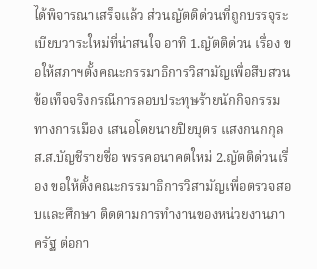ได้พิจารณาเสร็จแล้ว ส่วนญัตติด่วนที่ถูกบรรจุระเบียบวาระใหม่ที่น่าสนใจ อาทิ 1.ญัตติด่วน เรื่อง ขอให้สภาฯตั้งคณะกรรมาธิการวิสามัญเพื่อสืบสวนข้อเท็จจริงกรณีการลอบประทุษร้ายนักกิจกรรมทางการเมือง เสนอโดยนายปิยบุตร แสงกนกกุล ส.ส.บัญชีรายชื่อ พรรคอนาคตใหม่ 2.ญัตติด่วนเรื่อง ขอให้ตั้งคณะกรรมาธิการวิสามัญเพื่อตรวจสอบและศึกษา ติดตามการทำงานของหน่วยงานภาครัฐ ต่อกา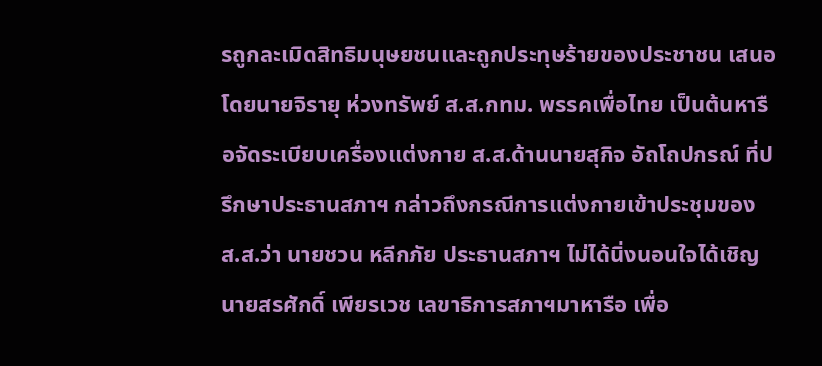รถูกละเมิดสิทธิมนุษยชนและถูกประทุษร้ายของประชาชน เสนอโดยนายจิรายุ ห่วงทรัพย์ ส.ส.กทม. พรรคเพื่อไทย เป็นต้นหารือจัดระเบียบเครื่องเเต่งกาย ส.ส.ด้านนายสุกิจ อัถโถปกรณ์ ที่ปรึกษาประธานสภาฯ กล่าวถึงกรณีการแต่งกายเข้าประชุมของ ส.ส.ว่า นายชวน หลีกภัย ประธานสภาฯ ไม่ได้นิ่งนอนใจได้เชิญนายสรศักดิ์ เพียรเวช เลขาธิการสภาฯมาหารือ เพื่อ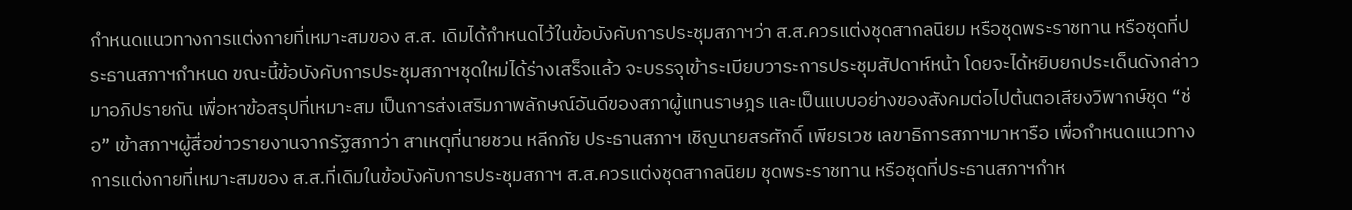กำหนดแนวทางการแต่งกายที่เหมาะสมของ ส.ส. เดิมได้กำหนดไว้ในข้อบังคับการประชุมสภาฯว่า ส.ส.ควรแต่งชุดสากลนิยม หรือชุดพระราชทาน หรือชุดที่ประธานสภาฯกำหนด ขณะนี้ข้อบังคับการประชุมสภาฯชุดใหม่ได้ร่างเสร็จแล้ว จะบรรจุเข้าระเบียบวาระการประชุมสัปดาห์หน้า โดยจะได้หยิบยกประเด็นดังกล่าวมาอภิปรายกัน เพื่อหาข้อสรุปที่เหมาะสม เป็นการส่งเสริมภาพลักษณ์อันดีของสภาผู้แทนราษฎร และเป็นแบบอย่างของสังคมต่อไปต้นตอเสียงวิพากษ์ชุด “ช่อ” เข้าสภาฯผู้สื่อข่าวรายงานจากรัฐสภาว่า สาเหตุที่นายชวน หลีกภัย ประธานสภาฯ เชิญนายสรศักดิ์ เพียรเวช เลขาธิการสภาฯมาหารือ เพื่อกำหนดแนวทางการแต่งกายที่เหมาะสมของ ส.ส.ที่เดิมในข้อบังคับการประชุมสภาฯ ส.ส.ควรแต่งชุดสากลนิยม ชุดพระราชทาน หรือชุดที่ประธานสภาฯกำห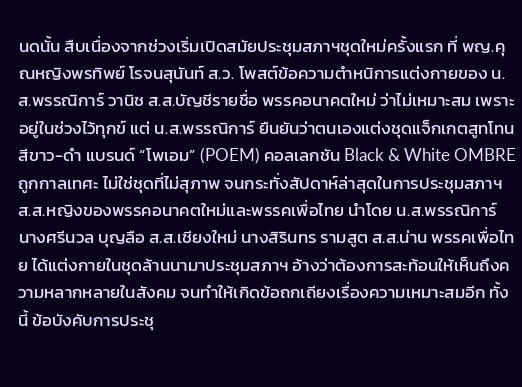นดนั้น สืบเนื่องจากช่วงเริ่มเปิดสมัยประชุมสภาฯชุดใหม่ครั้งแรก ที่ พญ.คุณหญิงพรทิพย์ โรจนสุนันท์ ส.ว. โพสต์ข้อความตำหนิการแต่งกายของ น.ส.พรรณิการ์ วานิช ส.ส.บัญชีรายชื่อ พรรคอนาคตใหม่ ว่าไม่เหมาะสม เพราะอยู่ในช่วงไว้ทุกข์ แต่ น.ส.พรรณิการ์ ยืนยันว่าตนเองแต่งชุดแจ็กเกตสูทโทนสีขาว-ดำ แบรนด์ “โพเอม” (POEM) คอลเลกชัน Black & White OMBRE ถูกกาลเทศะ ไม่ใช่ชุดที่ไม่สุภาพ จนกระทั่งสัปดาห์ล่าสุดในการประชุมสภาฯ ส.ส.หญิงของพรรคอนาคตใหม่และพรรคเพื่อไทย นำโดย น.ส.พรรณิการ์ นางศรีนวล บุญลือ ส.ส.เชียงใหม่ นางสิรินทร รามสูต ส.ส.น่าน พรรคเพื่อไทย ได้แต่งกายในชุดล้านนามาประชุมสภาฯ อ้างว่าต้องการสะท้อนให้เห็นถึงความหลากหลายในสังคม จนทำให้เกิดข้อถกเถียงเรื่องความเหมาะสมอีก ทั้งนี้ ข้อบังคับการประชุ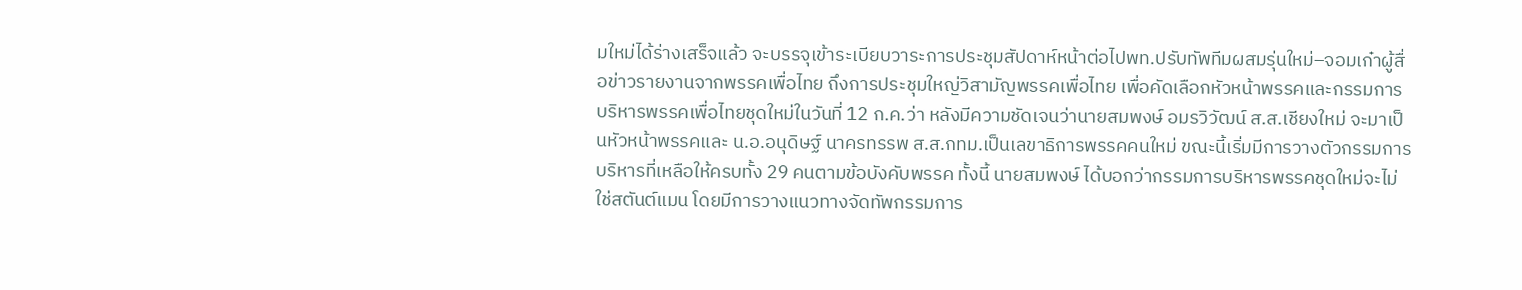มใหม่ได้ร่างเสร็จแล้ว จะบรรจุเข้าระเบียบวาระการประชุมสัปดาห์หน้าต่อไปพท.ปรับทัพทีมผสมรุ่นใหม่–จอมเก๋าผู้สื่อข่าวรายงานจากพรรคเพื่อไทย ถึงการประชุมใหญ่วิสามัญพรรคเพื่อไทย เพื่อคัดเลือกหัวหน้าพรรคและกรรมการบริหารพรรคเพื่อไทยชุดใหม่ในวันที่ 12 ก.ค.ว่า หลังมีความชัดเจนว่านายสมพงษ์ อมรวิวัฒน์ ส.ส.เชียงใหม่ จะมาเป็นหัวหน้าพรรคและ น.อ.อนุดิษฐ์ นาครทรรพ ส.ส.กทม.เป็นเลขาธิการพรรคคนใหม่ ขณะนี้เริ่มมีการวางตัวกรรมการบริหารที่เหลือให้ครบทั้ง 29 คนตามข้อบังคับพรรค ทั้งนี้ นายสมพงษ์ ได้บอกว่ากรรมการบริหารพรรคชุดใหม่จะไม่ใช่สตันต์แมน โดยมีการวางแนวทางจัดทัพกรรมการ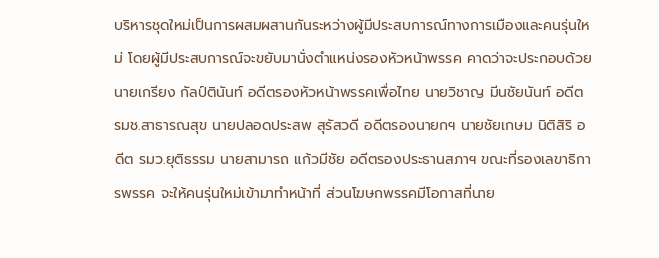บริหารชุดใหม่เป็นการผสมผสานกันระหว่างผู้มีประสบการณ์ทางการเมืองและคนรุ่นใหม่ โดยผู้มีประสบการณ์จะขยับมานั่งตำแหน่งรองหัวหน้าพรรค คาดว่าจะประกอบด้วยนายเกรียง กัลป์ตินันท์ อดีตรองหัวหน้าพรรคเพื่อไทย นายวิชาญ มีนชัยนันท์ อดีต รมช.สาธารณสุข นายปลอดประสพ สุรัสวดี อดีตรองนายกฯ นายชัยเกษม นิติสิริ อดีต รมว.ยุติธรรม นายสามารถ แก้วมีชัย อดีตรองประธานสภาฯ ขณะที่รองเลขาธิการพรรค จะให้คนรุ่นใหม่เข้ามาทำหน้าที่ ส่วนโฆษกพรรคมีโอกาสที่นาย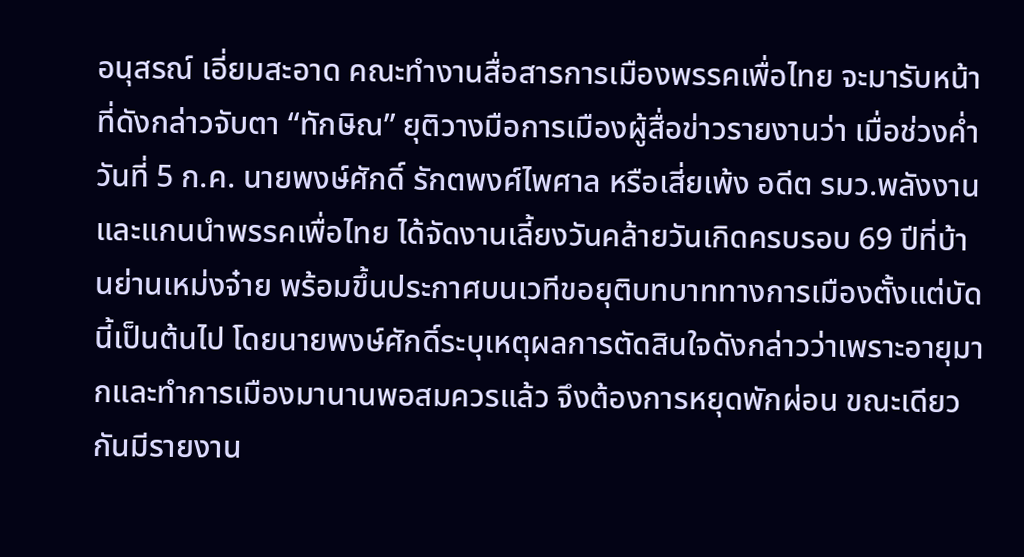อนุสรณ์ เอี่ยมสะอาด คณะทำงานสื่อสารการเมืองพรรคเพื่อไทย จะมารับหน้าที่ดังกล่าวจับตา “ทักษิณ” ยุติวางมือการเมืองผู้สื่อข่าวรายงานว่า เมื่อช่วงค่ำวันที่ 5 ก.ค. นายพงษ์ศักดิ์ รักตพงศ์ไพศาล หรือเสี่ยเพ้ง อดีต รมว.พลังงาน และแกนนำพรรคเพื่อไทย ได้จัดงานเลี้ยงวันคล้ายวันเกิดครบรอบ 69 ปีที่บ้านย่านเหม่งจ๋าย พร้อมขึ้นประกาศบนเวทีขอยุติบทบาททางการเมืองตั้งแต่บัดนี้เป็นต้นไป โดยนายพงษ์ศักดิ์ระบุเหตุผลการตัดสินใจดังกล่าวว่าเพราะอายุมากและทำการเมืองมานานพอสมควรแล้ว จึงต้องการหยุดพักผ่อน ขณะเดียวกันมีรายงาน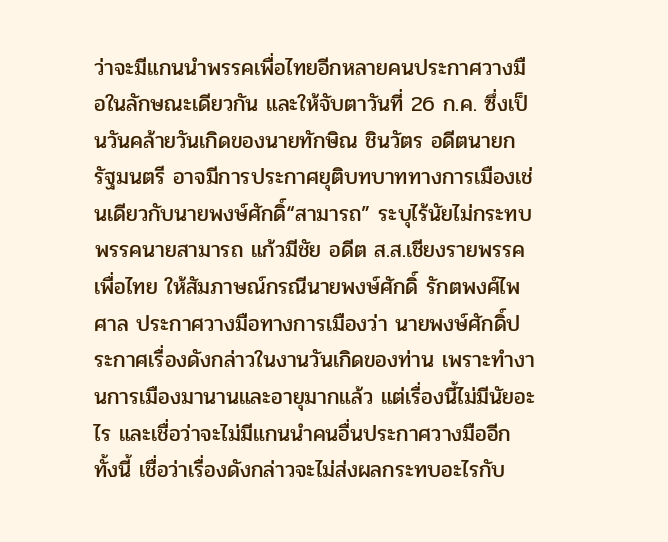ว่าจะมีแกนนำพรรคเพื่อไทยอีกหลายคนประกาศวางมือในลักษณะเดียวกัน และให้จับตาวันที่ 26 ก.ค. ซึ่งเป็นวันคล้ายวันเกิดของนายทักษิณ ชินวัตร อดีตนายกรัฐมนตรี อาจมีการประกาศยุติบทบาททางการเมืองเช่นเดียวกับนายพงษ์ศักดิ์“สามารถ” ระบุไร้นัยไม่กระทบพรรคนายสามารถ แก้วมีชัย อดีต ส.ส.เชียงรายพรรคเพื่อไทย ให้สัมภาษณ์กรณีนายพงษ์ศักดิ์ รักตพงศ์ไพศาล ประกาศวางมือทางการเมืองว่า นายพงษ์ศักดิ์ประกาศเรื่องดังกล่าวในงานวันเกิดของท่าน เพราะทำงานการเมืองมานานและอายุมากแล้ว แต่เรื่องนี้ไม่มีนัยอะไร และเชื่อว่าจะไม่มีแกนนำคนอื่นประกาศวางมืออีก ทั้งนี้ เชื่อว่าเรื่องดังกล่าวจะไม่ส่งผลกระทบอะไรกับ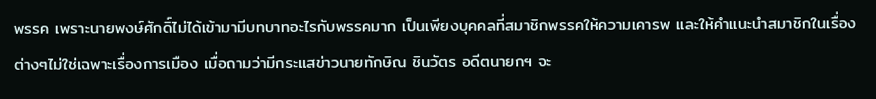พรรค เพราะนายพงษ์ศักดิ์ไม่ได้เข้ามามีบทบาทอะไรกับพรรคมาก เป็นเพียงบุคคลที่สมาชิกพรรคให้ความเคารพ และให้คำแนะนำสมาชิกในเรื่องต่างๆไม่ใช่เฉพาะเรื่องการเมือง เมื่อถามว่ามีกระแสข่าวนายทักษิณ ชินวัตร อดีตนายกฯ จะ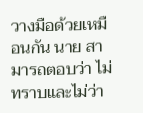วางมือด้วยเหมือนกัน นาย สามารถตอบว่า ไม่ทราบและไม่ว่า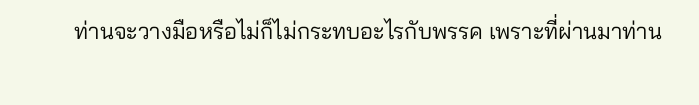ท่านจะวางมือหรือไม่ก็ไม่กระทบอะไรกับพรรค เพราะที่ผ่านมาท่าน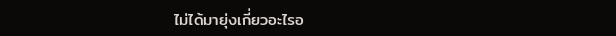ไม่ได้มายุ่งเกี่ยวอะไรอ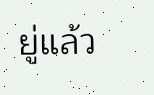ยู่แล้ว